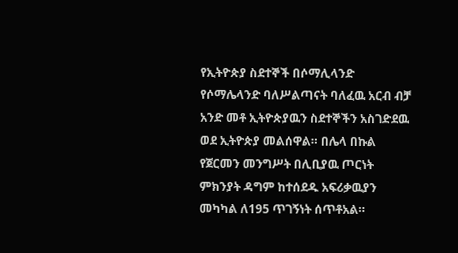የኢትዮጵያ ስደተኞች በሶማሊላንድ
የሶማሌላንድ ባለሥልጣናት ባለፈዉ አርብ ብቻ አንድ መቶ ኢትዮጵያዉን ስደተኞችን አስገድደዉ ወደ ኢትዮጵያ መልሰዋል። በሌላ በኩል የጀርመን መንግሥት በሊቢያዉ ጦርነት ምክንያት ዳግም ከተሰደዱ አፍሪቃዉያን መካካል ለ195 ጥገኝነት ሰጥቶአል።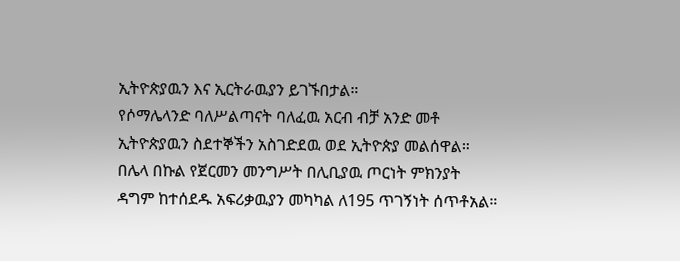ኢትዮጵያዉን እና ኢርትራዉያን ይገኙበታል።
የሶማሌላንድ ባለሥልጣናት ባለፈዉ አርብ ብቻ አንድ መቶ ኢትዮጵያዉን ስደተኞችን አስገድደዉ ወደ ኢትዮጵያ መልሰዋል። በሌላ በኩል የጀርመን መንግሥት በሊቢያዉ ጦርነት ምክንያት ዳግም ከተሰደዱ አፍሪቃዉያን መካካል ለ195 ጥገኝነት ሰጥቶአል።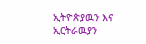ኢትዮጵያዉን እና ኢርትራዉያን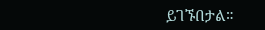ይገኙበታል።